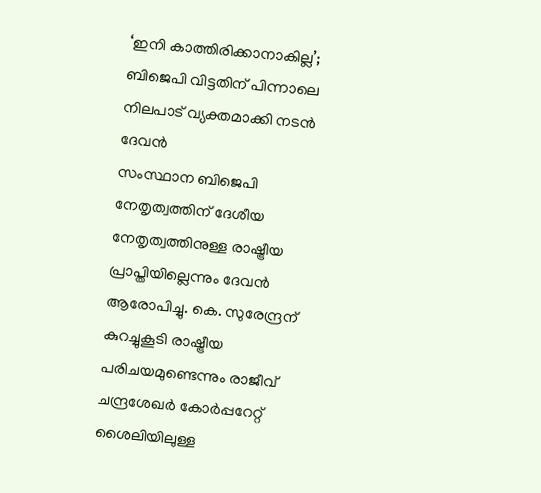‘ഇനി കാത്തിരിക്കാനാകില്ല’; ബിജെപി വിട്ടതിന് പിന്നാലെ നിലപാട് വ്യക്തമാക്കി നടൻ ദേവൻ
സംസ്ഥാന ബിജെപി നേതൃത്വത്തിന് ദേശീയ നേതൃത്വത്തിനുള്ള രാഷ്ട്രീയ പ്രാപ്തിയില്ലെന്നും ദേവൻ ആരോപിച്ചു. കെ. സുരേന്ദ്രന് കുറച്ചുകൂടി രാഷ്ട്രീയ പരിചയമുണ്ടെന്നും രാജീവ് ചന്ദ്രശേഖർ കോർപ്പറേറ്റ് ശൈലിയിലുള്ള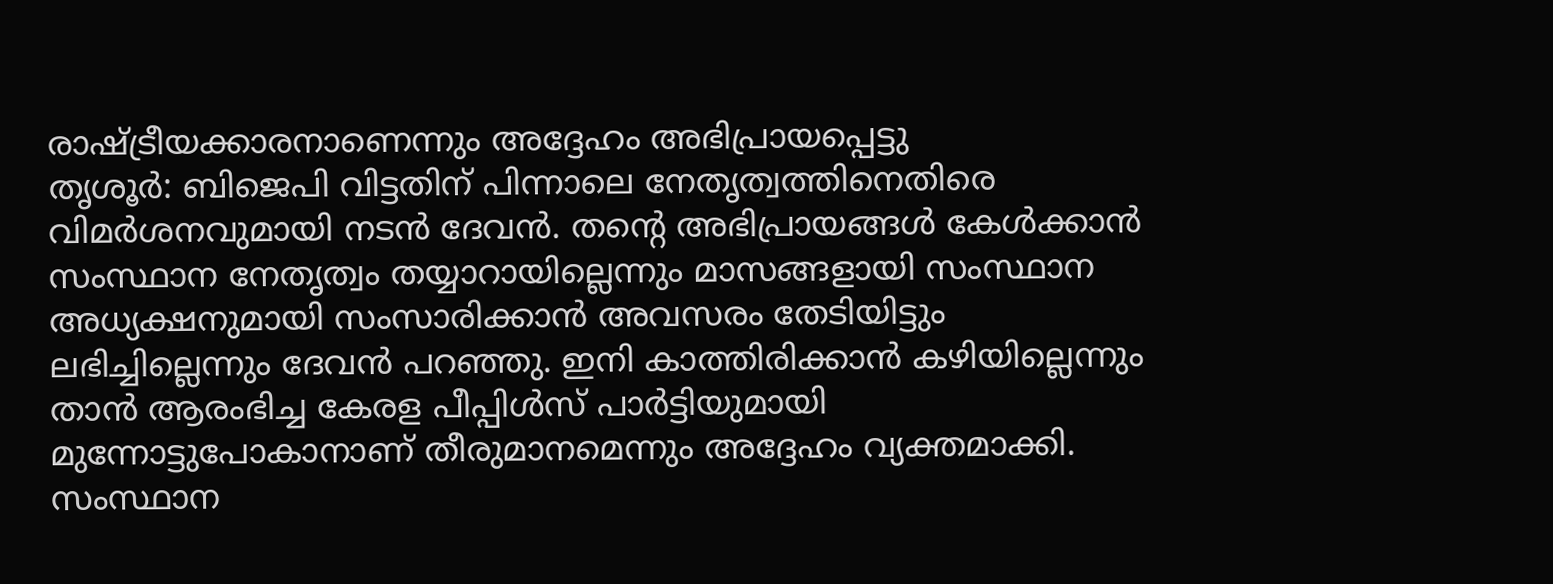രാഷ്ട്രീയക്കാരനാണെന്നും അദ്ദേഹം അഭിപ്രായപ്പെട്ടു
തൃശൂർ: ബിജെപി വിട്ടതിന് പിന്നാലെ നേതൃത്വത്തിനെതിരെ വിമർശനവുമായി നടൻ ദേവൻ. തന്റെ അഭിപ്രായങ്ങൾ കേൾക്കാൻ സംസ്ഥാന നേതൃത്വം തയ്യാറായില്ലെന്നും മാസങ്ങളായി സംസ്ഥാന അധ്യക്ഷനുമായി സംസാരിക്കാൻ അവസരം തേടിയിട്ടും ലഭിച്ചില്ലെന്നും ദേവൻ പറഞ്ഞു. ഇനി കാത്തിരിക്കാൻ കഴിയില്ലെന്നും താൻ ആരംഭിച്ച കേരള പീപ്പിൾസ് പാർട്ടിയുമായി മുന്നോട്ടുപോകാനാണ് തീരുമാനമെന്നും അദ്ദേഹം വ്യക്തമാക്കി.
സംസ്ഥാന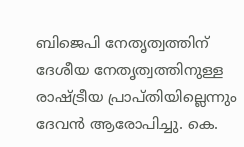ബിജെപി നേതൃത്വത്തിന് ദേശീയ നേതൃത്വത്തിനുള്ള രാഷ്ട്രീയ പ്രാപ്തിയില്ലെന്നും ദേവൻ ആരോപിച്ചു. കെ.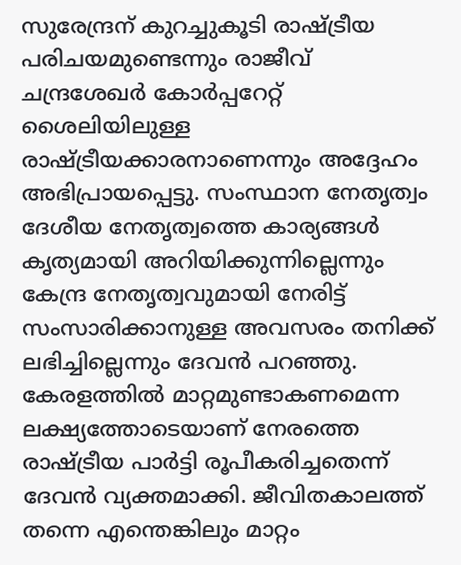സുരേന്ദ്രന് കുറച്ചുകൂടി രാഷ്ട്രീയ പരിചയമുണ്ടെന്നും രാജീവ് ചന്ദ്രശേഖർ കോർപ്പറേറ്റ് ശൈലിയിലുള്ള രാഷ്ട്രീയക്കാരനാണെന്നും അദ്ദേഹം അഭിപ്രായപ്പെട്ടു. സംസ്ഥാന നേതൃത്വം ദേശീയ നേതൃത്വത്തെ കാര്യങ്ങൾ കൃത്യമായി അറിയിക്കുന്നില്ലെന്നും കേന്ദ്ര നേതൃത്വവുമായി നേരിട്ട് സംസാരിക്കാനുള്ള അവസരം തനിക്ക് ലഭിച്ചില്ലെന്നും ദേവൻ പറഞ്ഞു.
കേരളത്തിൽ മാറ്റമുണ്ടാകണമെന്ന ലക്ഷ്യത്തോടെയാണ് നേരത്തെ രാഷ്ട്രീയ പാർട്ടി രൂപീകരിച്ചതെന്ന് ദേവൻ വ്യക്തമാക്കി. ജീവിതകാലത്ത് തന്നെ എന്തെങ്കിലും മാറ്റം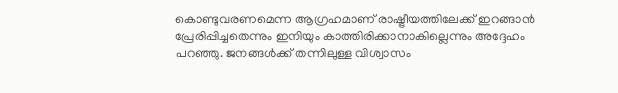കൊണ്ടുവരണമെന്ന ആഗ്രഹമാണ് രാഷ്ട്രീയത്തിലേക്ക് ഇറങ്ങാൻ പ്രേരിപ്പിച്ചതെന്നും ഇനിയും കാത്തിരിക്കാനാകില്ലെന്നും അദ്ദേഹം പറഞ്ഞു. ജനങ്ങൾക്ക് തന്നിലുള്ള വിശ്വാസം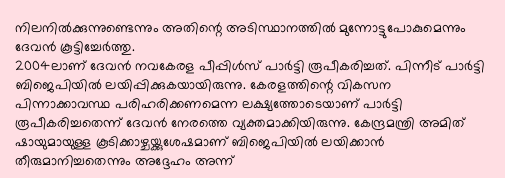നിലനിൽക്കുന്നുണ്ടെന്നും അതിന്റെ അടിസ്ഥാനത്തിൽ മുന്നോട്ടുപോകുമെന്നും ദേവൻ കൂട്ടിച്ചേർത്തു.
2004ലാണ് ദേവൻ നവകേരള പീപ്പിൾസ് പാർട്ടി രൂപീകരിച്ചത്. പിന്നീട് പാർട്ടി ബിജെപിയിൽ ലയിപ്പിക്കുകയായിരുന്നു. കേരളത്തിന്റെ വികസന പിന്നാക്കാവസ്ഥ പരിഹരിക്കണമെന്ന ലക്ഷ്യത്തോടെയാണ് പാർട്ടി രൂപീകരിച്ചതെന്ന് ദേവൻ നേരത്തെ വ്യക്തമാക്കിയിരുന്നു. കേന്ദ്രമന്ത്രി അമിത് ഷായുമായുള്ള കൂടിക്കാഴ്ചയ്ക്കുശേഷമാണ് ബിജെപിയിൽ ലയിക്കാൻ തീരുമാനിച്ചതെന്നും അദ്ദേഹം അന്ന്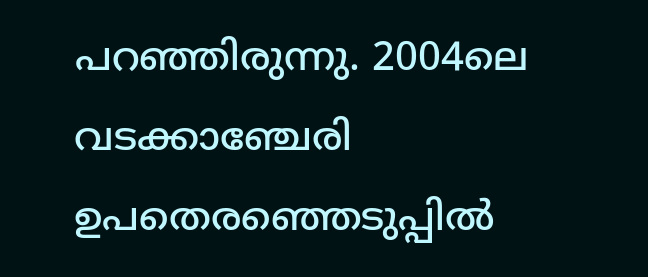പറഞ്ഞിരുന്നു. 2004ലെ വടക്കാഞ്ചേരി ഉപതെരഞ്ഞെടുപ്പിൽ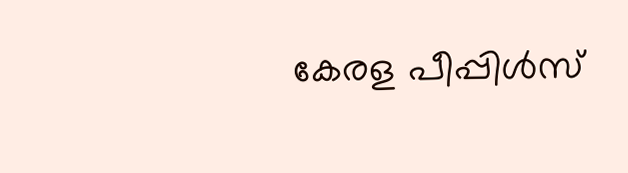കേരള പീപ്പിൾസ്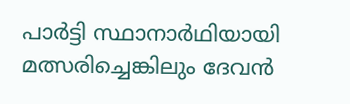പാർട്ടി സ്ഥാനാർഥിയായി മത്സരിച്ചെങ്കിലും ദേവൻ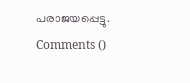പരാജയപ്പെട്ടു.
Comments ()